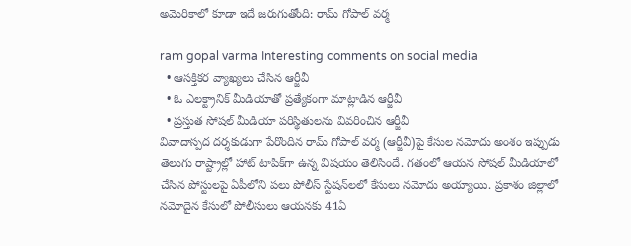అమెరికాలో కూడా ఇదే జరుగుతోంది: రామ్ గోపాల్ వర్మ

ram gopal varma Interesting comments on social media
  • ఆసక్తికర వ్యాఖ్యలు చేసిన ఆర్జీవీ
  • ఓ ఎలక్ట్రానిక్ మీడియాతో ప్రత్యేకంగా మాట్లాడిన ఆర్జీవీ
  • ప్రస్తుత సోషల్ మీడియా పరిస్థితులను వివరించిన ఆర్జీవీ
వివాదాస్పద దర్శకుడుగా పేరొందిన రామ్ గోపాల్ వర్మ (ఆర్జీవీ)పై కేసుల నమోదు అంశం ఇప్పుడు తెలుగు రాష్ట్రాల్లో హాట్ టాపిక్‌గా ఉన్న విషయం తెలిసిందే. గతంలో ఆయన సోషల్ మీడియాలో చేసిన పోస్టులపై ఏపీలోని పలు పోలీస్ స్టేషన్‌లలో కేసులు నమోదు అయ్యాయి. ప్రకాశం జిల్లాలో నమోదైన కేసులో పోలీసులు ఆయనకు 41ఏ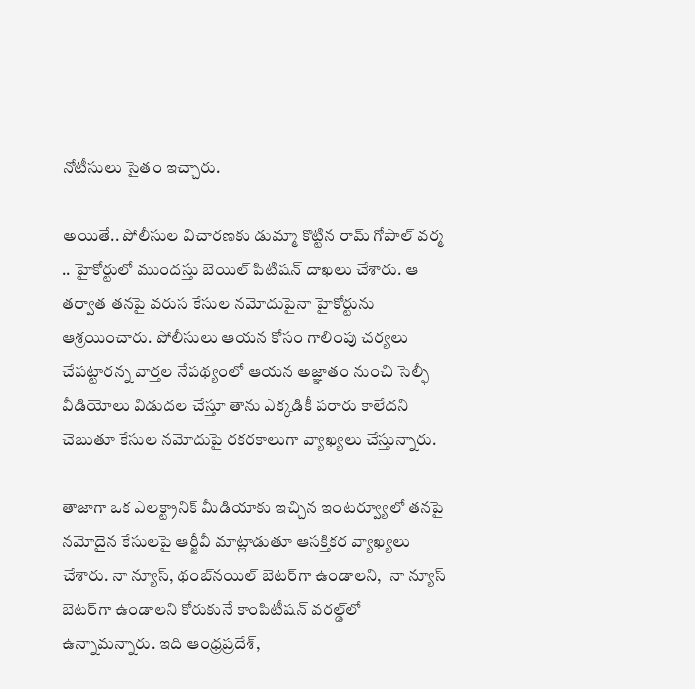నోటీసులు సైతం ఇచ్చారు.

అయితే.. పోలీసుల విచారణకు డుమ్మా కొట్టిన రామ్ గోపాల్ వర్మ .. హైకోర్టులో ముందస్తు బెయిల్ పిటిషన్ దాఖలు చేశారు. ఆ తర్వాత తనపై వరుస కేసుల నమోదుపైనా హైకోర్టును ఆశ్రయించారు. పోలీసులు ఆయన కోసం గాలింపు చర్యలు చేపట్టారన్న వార్తల నేపథ్యంలో ఆయన అజ్ఞాతం నుంచి సెల్ఫీ వీడియోలు విడుదల చేస్తూ తాను ఎక్కడికీ పరారు కాలేదని చెబుతూ కేసుల నమోదుపై రకరకాలుగా వ్యాఖ్యలు చేస్తున్నారు.

తాజాగా ఒక ఎలక్ట్రానిక్ మీడియాకు ఇచ్చిన ఇంటర్వ్యూలో తనపై నమోదైన కేసులపై ఆర్జీవీ మాట్లాడుతూ ఆసక్తికర వ్యాఖ్యలు చేశారు. నా న్యూస్, థంబ్‌నయిల్ బెటర్‌గా ఉండాలని,  నా న్యూస్ బెటర్‌గా ఉండాలని కోరుకునే కాంపిటీషన్ వరల్డ్‌‌లో ఉన్నామన్నారు. ఇది ఆంధ్రప్రదేశ్,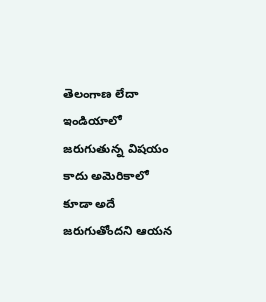తెలంగాణ లేదా ఇండియాలో జరుగుతున్న విషయం కాదు అమెరికాలో కూడా అదే జరుగుతోందని ఆయన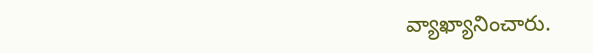వ్యాఖ్యానించారు.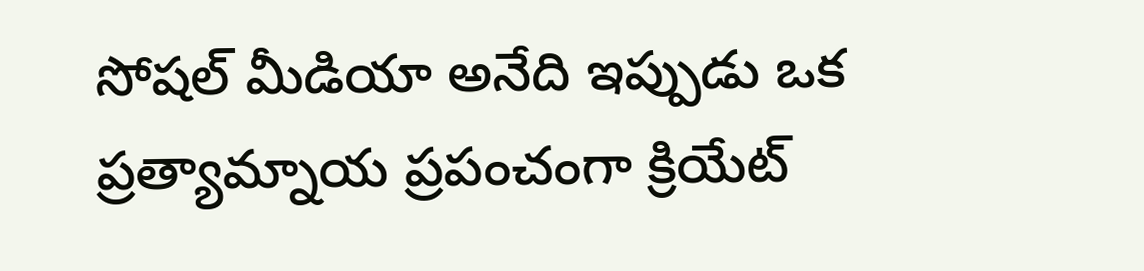సోషల్ మీడియా అనేది ఇప్పుడు ఒక ప్రత్యామ్నాయ ప్రపంచంగా క్రియేట్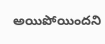అయిపోయిందని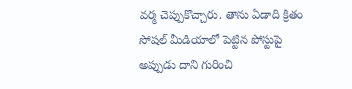వర్మ చెప్పుకొచ్చారు. తాను ఏడాది క్రితం సోషల్ మీడియాలో పెట్టిన పోస్టుపై అప్పుడు దాని గురించి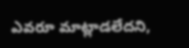ఎవరూ మాట్లాడలేదని,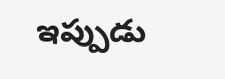ఇప్పుడు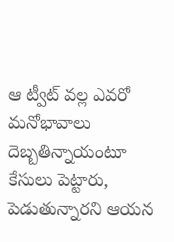ఆ ట్వీట్ వల్ల ఎవరో మనోభావాలు దెబ్బతిన్నాయంటూ కేసులు పెట్టారు, పెడుతున్నారని ఆయన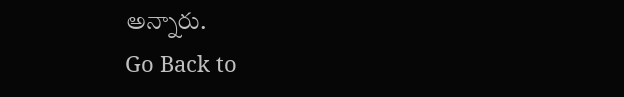అన్నారు.
Go Back to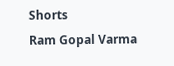Shorts
Ram Gopal Varma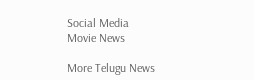Social Media
Movie News

More Telugu News